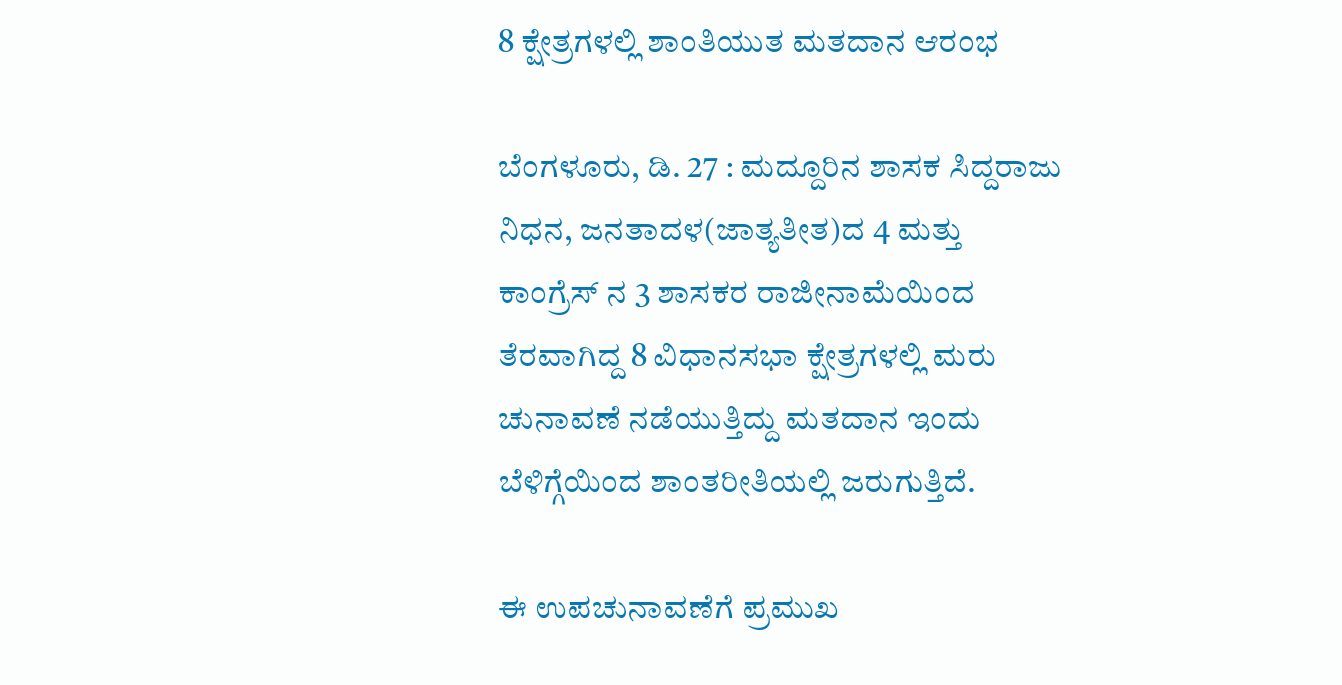8 ಕ್ಷೇತ್ರಗಳಲ್ಲಿ ಶಾಂತಿಯುತ ಮತದಾನ ಆರಂಭ

ಬೆಂಗಳೂರು, ಡಿ. 27 : ಮದ್ದೂರಿನ ಶಾಸಕ ಸಿದ್ದರಾಜು ನಿಧನ, ಜನತಾದಳ(ಜಾತ್ಯತೀತ)ದ 4 ಮತ್ತು ಕಾಂಗ್ರೆಸ್ ನ 3 ಶಾಸಕರ ರಾಜೀನಾಮೆಯಿಂದ ತೆರವಾಗಿದ್ದ 8 ವಿಧಾನಸಭಾ ಕ್ಷೇತ್ರಗಳಲ್ಲಿ ಮರು ಚುನಾವಣೆ ನಡೆಯುತ್ತಿದ್ದು ಮತದಾನ ಇಂದು ಬೆಳಿಗ್ಗೆಯಿಂದ ಶಾಂತರೀತಿಯಲ್ಲಿ ಜರುಗುತ್ತಿದೆ.

ಈ ಉಪಚುನಾವಣೆಗೆ ಪ್ರಮುಖ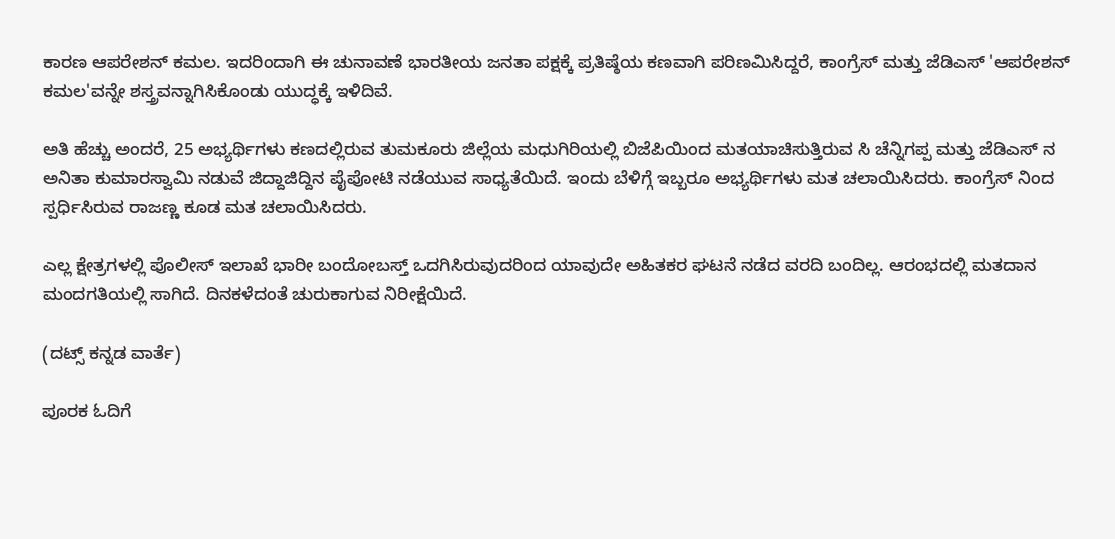ಕಾರಣ ಆಪರೇಶನ್ ಕಮಲ. ಇದರಿಂದಾಗಿ ಈ ಚುನಾವಣೆ ಭಾರತೀಯ ಜನತಾ ಪಕ್ಷಕ್ಕೆ ಪ್ರತಿಷ್ಠೆಯ ಕಣವಾಗಿ ಪರಿಣಮಿಸಿದ್ದರೆ, ಕಾಂಗ್ರೆಸ್ ಮತ್ತು ಜೆಡಿಎಸ್ 'ಆಪರೇಶನ್ ಕಮಲ'ವನ್ನೇ ಶಸ್ತ್ರವನ್ನಾಗಿಸಿಕೊಂಡು ಯುದ್ಧಕ್ಕೆ ಇಳಿದಿವೆ.

ಅತಿ ಹೆಚ್ಚು ಅಂದರೆ, 25 ಅಭ್ಯರ್ಥಿಗಳು ಕಣದಲ್ಲಿರುವ ತುಮಕೂರು ಜಿಲ್ಲೆಯ ಮಧುಗಿರಿಯಲ್ಲಿ ಬಿಜೆಪಿಯಿಂದ ಮತಯಾಚಿಸುತ್ತಿರುವ ಸಿ ಚೆನ್ನಿಗಪ್ಪ ಮತ್ತು ಜೆಡಿಎಸ್ ನ ಅನಿತಾ ಕುಮಾರಸ್ವಾಮಿ ನಡುವೆ ಜಿದ್ದಾಜಿದ್ದಿನ ಪೈಪೋಟಿ ನಡೆಯುವ ಸಾಧ್ಯತೆಯಿದೆ. ಇಂದು ಬೆಳಿಗ್ಗೆ ಇಬ್ಬರೂ ಅಭ್ಯರ್ಥಿಗಳು ಮತ ಚಲಾಯಿಸಿದರು. ಕಾಂಗ್ರೆಸ್ ನಿಂದ ಸ್ಪರ್ಧಿಸಿರುವ ರಾಜಣ್ಣ ಕೂಡ ಮತ ಚಲಾಯಿಸಿದರು.

ಎಲ್ಲ ಕ್ಷೇತ್ರಗಳಲ್ಲಿ ಪೊಲೀಸ್ ಇಲಾಖೆ ಭಾರೀ ಬಂದೋಬಸ್ತ್ ಒದಗಿಸಿರುವುದರಿಂದ ಯಾವುದೇ ಅಹಿತಕರ ಘಟನೆ ನಡೆದ ವರದಿ ಬಂದಿಲ್ಲ. ಆರಂಭದಲ್ಲಿ ಮತದಾನ ಮಂದಗತಿಯಲ್ಲಿ ಸಾಗಿದೆ. ದಿನಕಳೆದಂತೆ ಚುರುಕಾಗುವ ನಿರೀಕ್ಷೆಯಿದೆ.

(ದಟ್ಸ್ ಕನ್ನಡ ವಾರ್ತೆ)

ಪೂರಕ ಓದಿಗೆ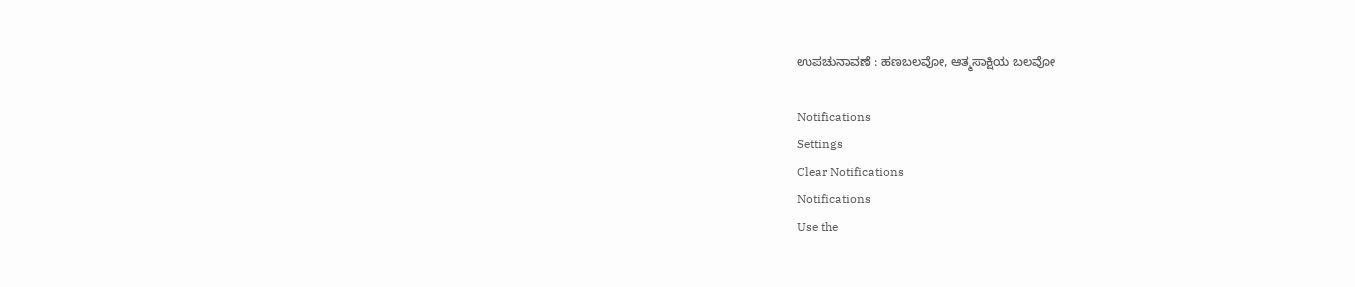ಉಪಚುನಾವಣೆ : ಹಣಬಲವೋ, ಆತ್ಮಸಾಕ್ಷಿಯ ಬಲವೋ

Notifications
Settings
Clear Notifications
Notifications
Use the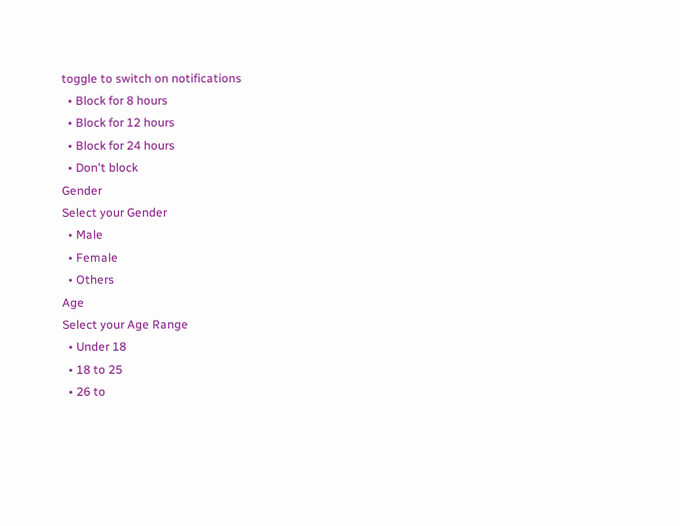toggle to switch on notifications
  • Block for 8 hours
  • Block for 12 hours
  • Block for 24 hours
  • Don't block
Gender
Select your Gender
  • Male
  • Female
  • Others
Age
Select your Age Range
  • Under 18
  • 18 to 25
  • 26 to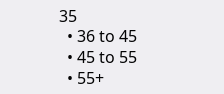35
  • 36 to 45
  • 45 to 55
  • 55+